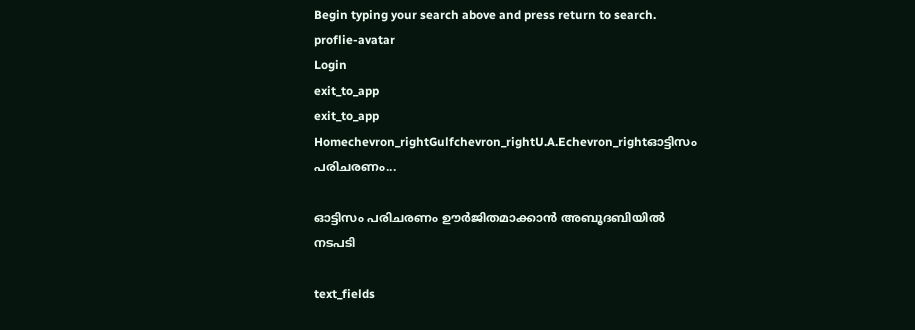Begin typing your search above and press return to search.
proflie-avatar
Login
exit_to_app
exit_to_app
Homechevron_rightGulfchevron_rightU.A.Echevron_rightഓട്ടിസം പരിചരണം...

ഓട്ടിസം പരിചരണം ഊര്‍ജിതമാക്കാന്‍ അബൂദബിയില്‍ നടപടി

text_fields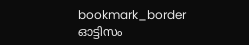bookmark_border
ഓട്ടിസം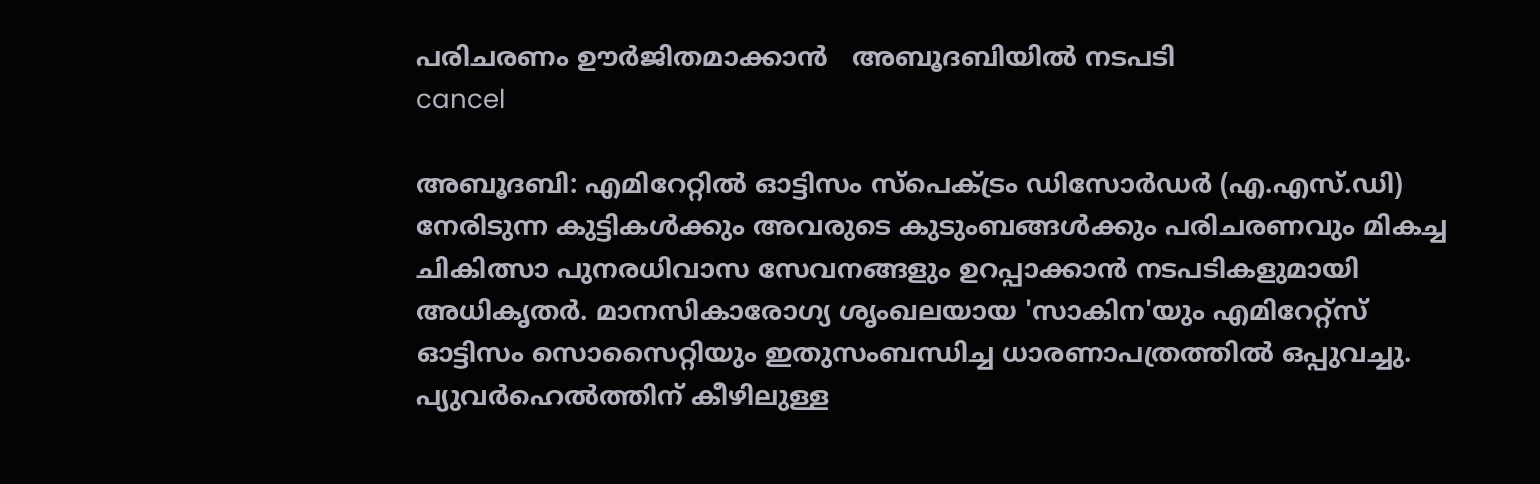പരിചരണം ഊര്‍ജിതമാക്കാന്‍   അബൂദബിയില്‍ നടപടി
cancel

അബൂദബി: എമിറേറ്റില്‍ ഓട്ടിസം സ്‌പെക്ട്രം ഡിസോര്‍ഡര്‍ (എ.എസ്.ഡി) നേരിടുന്ന കുട്ടികള്‍ക്കും അവരുടെ കുടുംബങ്ങള്‍ക്കും പരിചരണവും മികച്ച ചികിത്സാ പുനരധിവാസ സേവനങ്ങളും ഉറപ്പാക്കാന്‍ നടപടികളുമായി അധികൃതര്‍. മാനസികാരോഗ്യ ശൃംഖലയായ 'സാകിന'യും എമിറേറ്റ്‌സ് ഓട്ടിസം സൊസൈറ്റിയും ഇതുസംബന്ധിച്ച ധാരണാപത്രത്തില്‍ ഒപ്പുവച്ചു. പ്യുവര്‍ഹെല്‍ത്തിന് കീഴിലുള്ള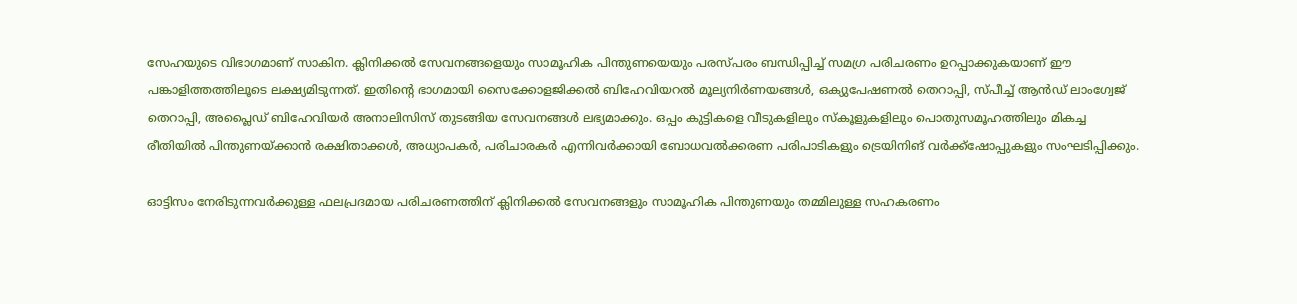സേഹയുടെ വിഭാഗമാണ് സാകിന. ക്ലിനിക്കല്‍ സേവനങ്ങളെയും സാമൂഹിക പിന്തുണയെയും പരസ്പരം ബന്ധിപ്പിച്ച് സമഗ്ര പരിചരണം ഉറപ്പാക്കുകയാണ് ഈ പങ്കാളിത്തത്തിലൂടെ ലക്ഷ്യമിടുന്നത്. ഇതിന്റെ ഭാഗമായി സൈക്കോളജിക്കല്‍ ബിഹേവിയറല്‍ മൂല്യനിര്‍ണയങ്ങള്‍, ഒക്യുപേഷണല്‍ തെറാപ്പി, സ്പീച്ച് ആന്‍ഡ് ലാംഗ്വേജ് തെറാപ്പി, അപ്ലൈഡ് ബിഹേവിയര്‍ അനാലിസിസ് തുടങ്ങിയ സേവനങ്ങള്‍ ലഭ്യമാക്കും. ഒപ്പം കുട്ടികളെ വീടുകളിലും സ്‌കൂളുകളിലും പൊതുസമൂഹത്തിലും മികച്ച രീതിയില്‍ പിന്തുണയ്ക്കാന്‍ രക്ഷിതാക്കള്‍, അധ്യാപകര്‍, പരിചാരകര്‍ എന്നിവര്‍ക്കായി ബോധവല്‍ക്കരണ പരിപാടികളും ട്രെയിനിങ് വര്‍ക്ക്‌ഷോപ്പുകളും സംഘടിപ്പിക്കും.

ഓട്ടിസം നേരിടുന്നവര്‍ക്കുള്ള ഫലപ്രദമായ പരിചരണത്തിന് ക്ലിനിക്കല്‍ സേവനങ്ങളും സാമൂഹിക പിന്തുണയും തമ്മിലുള്ള സഹകരണം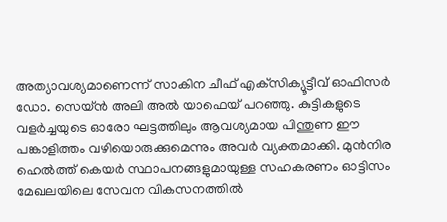അത്യാവശ്യമാണെന്ന് സാകിന ചീഫ് എക്‌സിക്യൂട്ടീവ് ഓഫിസര്‍ ഡോ. സെയ്ന്‍ അലി അല്‍ യാഫെയ് പറഞ്ഞു. കുട്ടികളുടെ വളര്‍ച്ചയുടെ ഓരോ ഘട്ടത്തിലും ആവശ്യമായ പിന്തുണ ഈ പങ്കാളിത്തം വഴിയൊരുക്കുമെന്നും അവര്‍ വ്യക്തമാക്കി. മുന്‍നിര ഹെല്‍ത്ത് കെയര്‍ സ്ഥാപനങ്ങളുമായുള്ള സഹകരണം ഓട്ടിസം മേഖലയിലെ സേവന വികസനത്തില്‍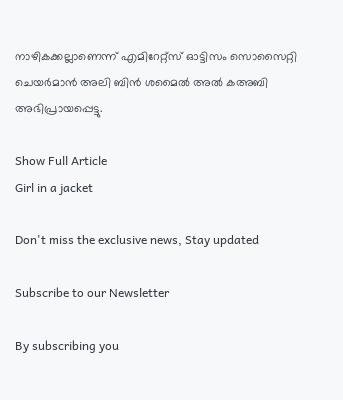നാഴികക്കല്ലാണെന്ന് എമിറേറ്റ്‌സ് ഓട്ടിസം സൊസൈറ്റി ചെയര്‍മാന്‍ അലി ബിന്‍ ശമൈല്‍ അല്‍ കഅബി അഭിപ്രായപ്പെട്ടു.

Show Full Article
Girl in a jacket

Don't miss the exclusive news, Stay updated

Subscribe to our Newsletter

By subscribing you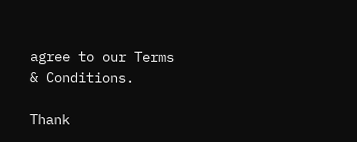agree to our Terms & Conditions.

Thank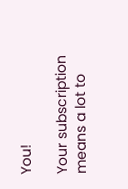You!

Your subscription means a lot to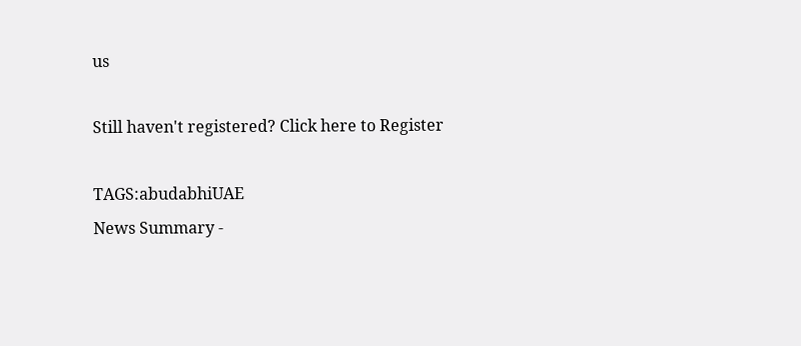us

Still haven't registered? Click here to Register

TAGS:abudabhiUAE
News Summary -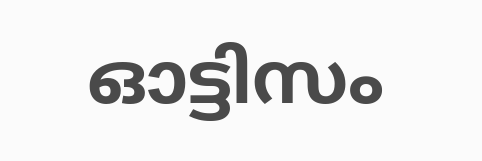ഓട്ടിസം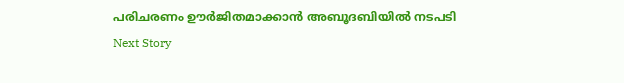പരിചരണം ഊര്‍ജിതമാക്കാന്‍ അബൂദബിയില്‍ നടപടി
Next Story